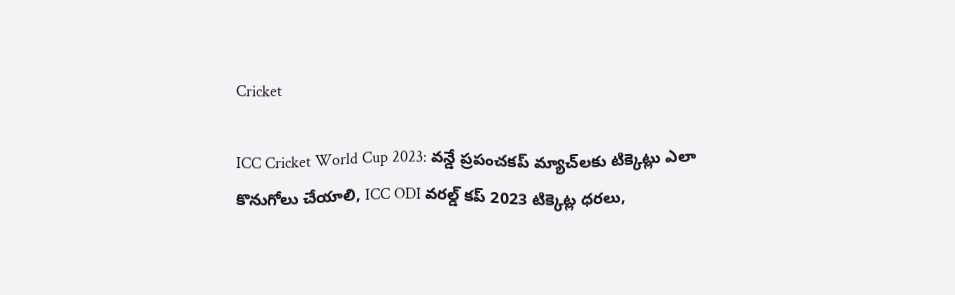Cricket

ICC Cricket World Cup 2023: వన్డే ప్రపంచకప్ మ్యాచ్‌లకు టిక్కెట్లు ఎలా కొనుగోలు చేయాలి, ICC ODI వరల్డ్ కప్ 2023 టిక్కెట్ల ధరలు,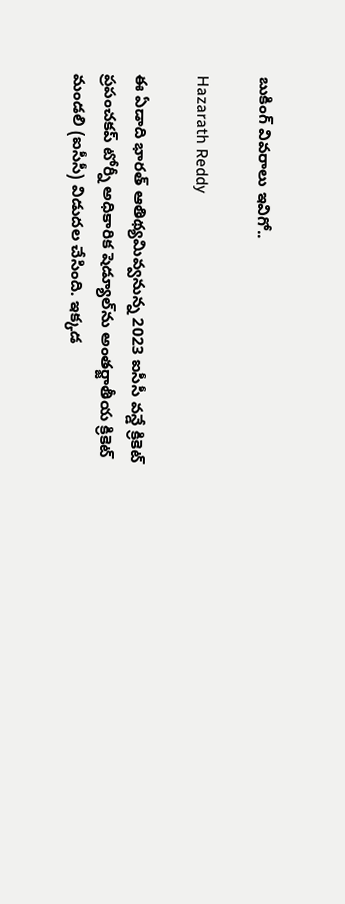బుకింగ్ వివరాలు ఇవిగో..

Hazarath Reddy

ఈ ఏడాది భారత్‌ ఆతిథ్యమివ్వనున్న 2023 ఐసీసీ వన్డే క్రికెట్‌ ప్రపంచకప్‌ టోర్నీ అధికారిక షెడ్యూల్‌ను అంతర్జాతీయ క్రికెట్‌ మండలి (ఐసీసీ) విడుదల చేసింది. ఇక్కడ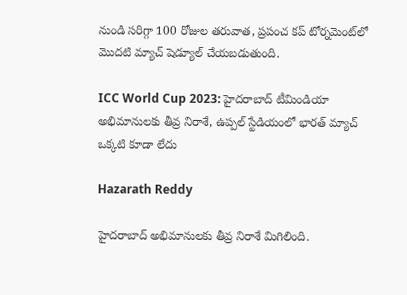నుండి సరిగ్గా 100 రోజుల తరువాత, ప్రపంచ కప్ టోర్నమెంట్‌లో మొదటి మ్యాచ్ షెడ్యూల్ చేయబడుతుంది.

ICC World Cup 2023: హైదరాబాద్ టీమిండియా అభిమానులకు తీవ్ర నిరాశే, ఉప్పల్ స్టేడియంలో భారత్ మ్యాచ్ ఒక్కటి కూడా లేదు

Hazarath Reddy

హైదరాబాద్ అభిమానులకు తీవ్ర నిరాశే మిగిలింది.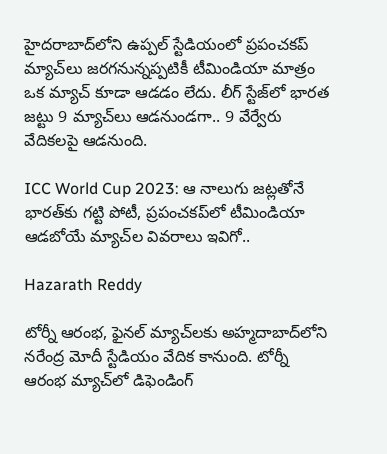హైదరాబాద్‌లోని ఉప్పల్ స్టేడియంలో ప్రపంచకప్ మ్యాచ్‌లు జరగనున్నప్పటికీ టీమిండియా మాత్రం ఒక మ్యాచ్ కూడా ఆడడం లేదు. లీగ్ స్టేజ్‌లో భారత జట్టు 9 మ్యాచ్‌లు ఆడనుండగా.. 9 వేర్వేరు వేదికలపై ఆడనుంది.

ICC World Cup 2023: ఆ నాలుగు జట్లతోనే భారత్‌కు గట్టి పోటీ, ప్రపంచకప్‌లో టీమిండియా ఆడబోయే మ్యాచ్‌ల వివరాలు ఇవిగో..

Hazarath Reddy

టోర్నీ ఆరంభ, ఫైనల్‌ మ్యాచ్‌లకు అహ్మదాబాద్‌లోని నరేంద్ర మోదీ స్టేడియం వేదిక కానుంది. టోర్నీ ఆరంభ మ్యాచ్‌లో డిఫెండింగ్‌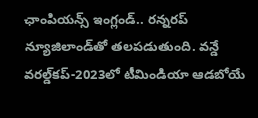ఛాంపియన్స్‌ ఇంగ్లండ్‌.. రన్నరప్‌ న్యూజిలాండ్‌తో తలపడుతుంది. వన్డే వరల్డ్‌కప్‌-2023లో టీమిండియా ఆడబోయే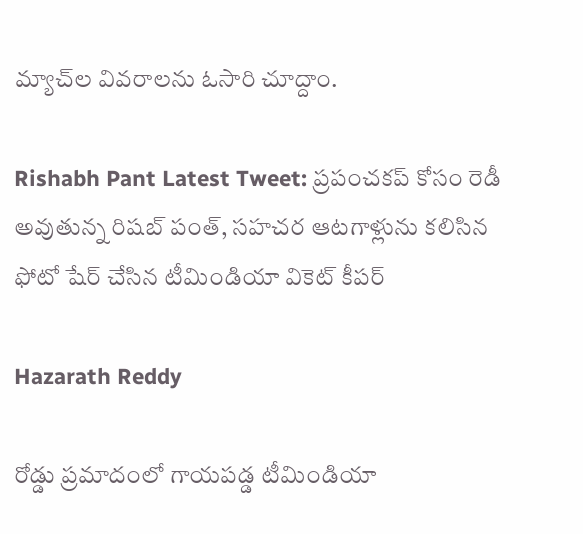మ్యాచ్‌ల వివరాలను ఓసారి చూద్దాం.

Rishabh Pant Latest Tweet: ప్రపంచకప్ కోసం రెడీ అవుతున్న రిషబ్ పంత్, సహచర ఆటగాళ్లును కలిసిన ఫోటో షేర్ చేసిన టీమిండియా వికెట్ కీపర్

Hazarath Reddy

రోడ్డు ప్రమాదంలో గాయపడ్డ టీమిండియా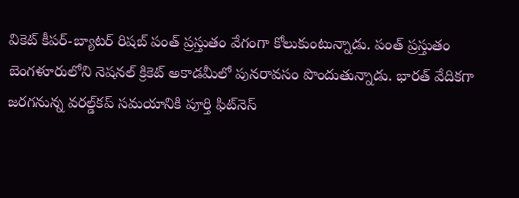వికెట్ కీపర్-బ్యాటర్ రిషబ్ పంత్ ప్రస్తుతం వేగంగా కోలుకుంటున్నాడు. పంత్ ప్రస్తుతం బెంగళూరులోని నెషనల్‌ క్రికెట్‌ అకాడమీలో పునరావసం పొందుతున్నాడు. భారత్‌ వేదికగా జరగనున్న వరల్డ్‌కప్‌ సమయానికి పూర్తి ఫిట్‌నెస్‌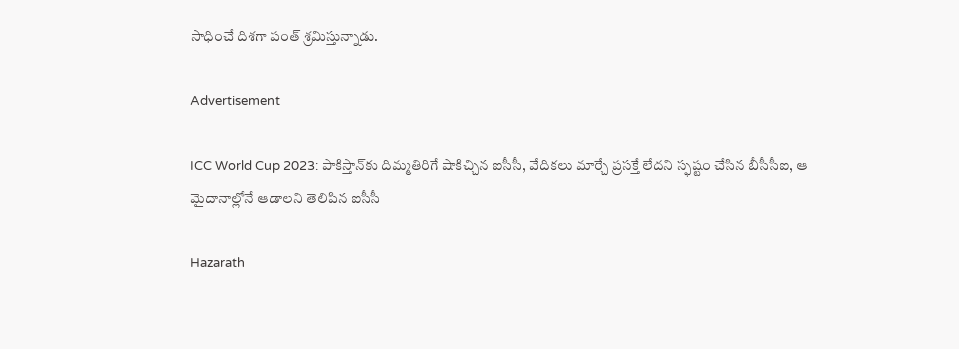సాధించే దిశగా పంత్‌ శ్రమిస్తున్నాడు.

Advertisement

ICC World Cup 2023: పాకిస్తాన్‌కు దిమ్మతిరిగే షాకిచ్చిన ఐసీసీ, వేదికలు మార్చే ప్రసక్తే లేదని స్ఫష్టం చేసిన బీసీసీఐ, ఆ మైదానాల్లోనే ఆడాలని తెలిపిన ఐసీసీ

Hazarath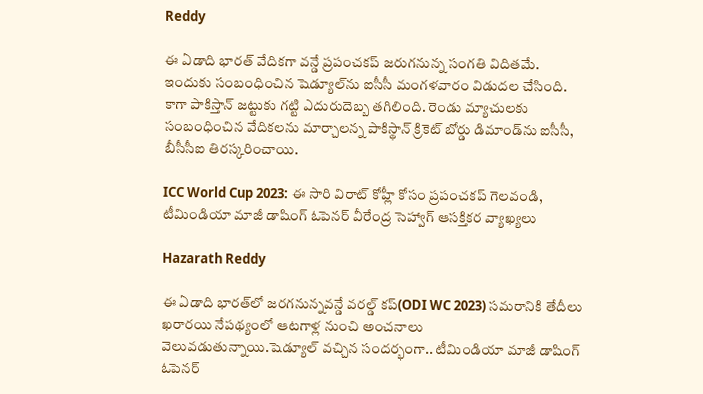Reddy

ఈ ఏడాది భారత్ వేదికగా వన్డే ప్రపంచకప్ జరుగనున్న సంగతి విదితమే. ఇందుకు సంబంధించిన షెడ్యూల్‌ను ఐసీసీ మంగళవారం విడుదల చేసింది. కాగా పాకిస్తాన్ జట్టుకు గట్టి ఎదురుదెబ్బ తగిలింది. రెండు మ్యాచులకు సంబంధించిన వేదికలను మార్చాలన్న పాకిస్థాన్ క్రికెట్ బోర్డు డిమాండ్‌ను ఐసీసీ, బీసీసీఐ తిరస్కరించాయి.

ICC World Cup 2023: ఈ సారి విరాట్ కోహ్లీ కోసం ప్రపంచకప్ గెలవండి, టీమిండియా మాజీ డాషింగ్ ఓపెన‌ర్ వీరేంద్ర సెహ్వాగ్ ఆసక్తికర వ్యాఖ్యలు

Hazarath Reddy

ఈ ఏడాది భార‌త్‌లో జ‌ర‌గ‌నున్న‌వ‌న్డే వ‌ర‌ల్డ్ క‌ప్(ODI WC 2023) స‌మ‌రానికి తేదీలు ఖ‌రార‌యి నేపథ్యంలో ఆటగాళ్ల నుంచి అంచనాలు వెలువడుతున్నాయి.షెడ్యూల్ వ‌చ్చిన సంద‌ర్భంగా.. టీమిండియా మాజీ డాషింగ్ ఓపెన‌ర్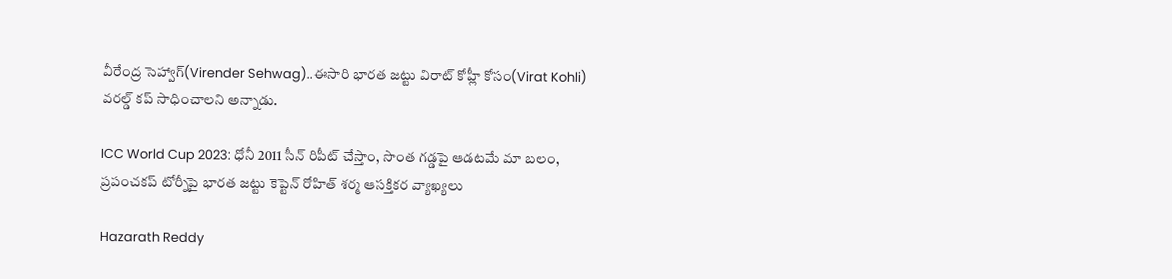వీరేంద్ర సెహ్వాగ్(Virender Sehwag)..ఈసారి భార‌త జ‌ట్టు విరాట్ కోహ్లీ కోసం(Virat Kohli) వ‌ర‌ల్డ్ క‌ప్ సాధించాల‌ని అన్నాడు.

ICC World Cup 2023: ధోనీ 2011 సీన్ రిపీట్ చేస్తాం, సొంత గ‌డ్డ‌పై ఆడటమే మా బలం, ప్రపంచకప్ టోర్నీపై భార‌త జట్టు కెప్టెన్ రోహిత్ శ‌ర్మ ఆసక్తికర వ్యాఖ్యలు

Hazarath Reddy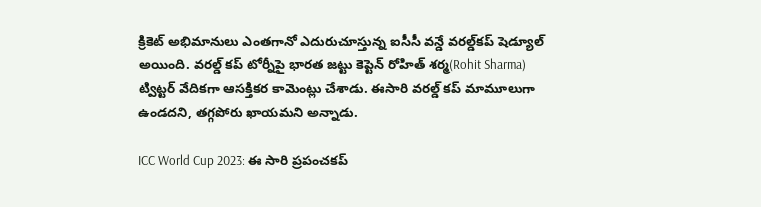క్రికెట్‌ అభిమానులు ఎంతగానో ఎదురుచూస్తున్న ఐసీసీ వన్డే వరల్డ్‌కప్‌ షెడ్యూల్‌ అయింది. వ‌ర‌ల్డ్ క‌ప్ టోర్నీపై భార‌త జట్టు కెప్టెన్ రోహిత్ శ‌ర్మ(Rohit Sharma) ట్విట్ట‌ర్ వేదిక‌గా ఆస‌క్తిక‌ర కామెంట్లు చేశాడు. ఈసారి వ‌రల్డ్ క‌ప్ మామూలుగా ఉండ‌ద‌ని, త‌గ్గ‌పోరు ఖాయ‌మ‌ని అన్నాడు.

ICC World Cup 2023: ఈ సారి ప్రపంచకప్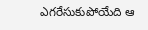ఎగరేసుకుపోయేది ఆ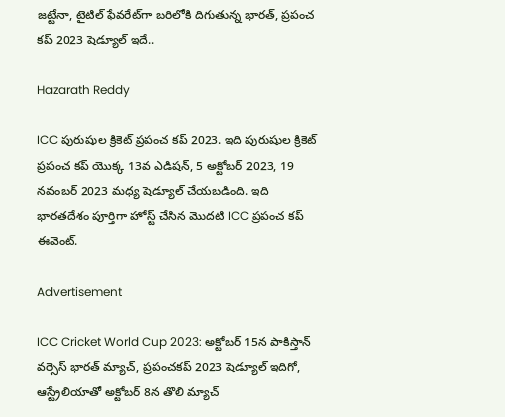జట్టేనా, టైటిల్ ఫేవరేట్‌గా బరిలోకి దిగుతున్న భారత్, ప్రపంచ కప్ 2023 షెడ్యూల్ ఇదే..

Hazarath Reddy

ICC పురుషుల క్రికెట్ ప్రపంచ కప్ 2023. ఇది పురుషుల క్రికెట్ ప్రపంచ కప్ యొక్క 13వ ఎడిషన్, 5 అక్టోబర్ 2023, 19 నవంబర్ 2023 మధ్య షెడ్యూల్ చేయబడింది. ఇది భారతదేశం పూర్తిగా హోస్ట్ చేసిన మొదటి ICC ప్రపంచ కప్ ఈవెంట్.

Advertisement

ICC Cricket World Cup 2023: అక్టోబర్ 15న పాకిస్తాన్‌ వర్సెస్ భారత్ మ్యాచ్, ప్రపంచకప్ 2023 షెడ్యూల్ ఇదిగో, ఆస్ట్రేలియాతో అక్టోబర్ 8న తొలి మ్యాచ్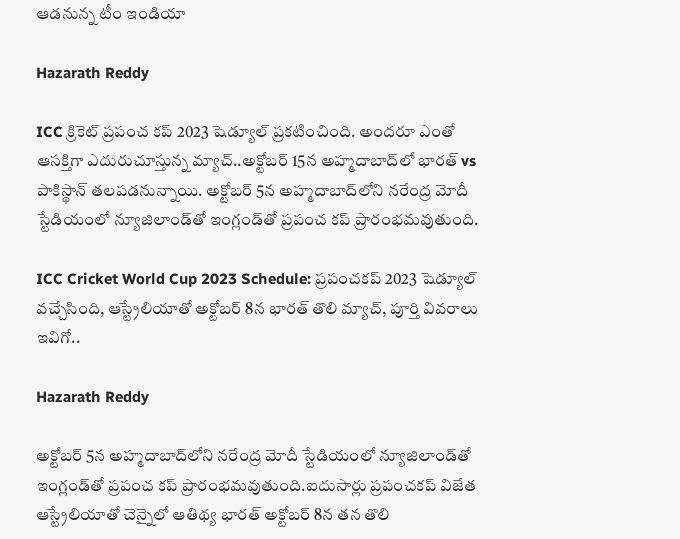ఆడనున్న టీం ఇండియా

Hazarath Reddy

ICC క్రికెట్ ప్రపంచ కప్ 2023 షెడ్యూల్ ప్రకటించింది. అందరూ ఎంతో ఆసక్తిగా ఎదురుచూస్తున్న మ్యాచ్..అక్టోబర్ 15న అహ్మదాబాద్‌లో భారత్ vs పాకిస్థాన్ తలపడనున్నాయి. అక్టోబర్ 5న అహ్మదాబాద్‌లోని నరేంద్ర మోదీ స్టేడియంలో న్యూజిలాండ్‌తో ఇంగ్లండ్‌తో ప్రపంచ కప్ ప్రారంభమవుతుంది.

ICC Cricket World Cup 2023 Schedule: ప్రపంచకప్ 2023 షెడ్యూల్ వచ్చేసింది, ఆస్ట్రేలియాతో అక్టోబర్ 8న భారత్ తొలి మ్యాచ్, పూర్తి వివరాలు ఇవిగో..

Hazarath Reddy

అక్టోబర్ 5న అహ్మదాబాద్‌లోని నరేంద్ర మోదీ స్టేడియంలో న్యూజిలాండ్‌తో ఇంగ్లండ్‌తో ప్రపంచ కప్ ప్రారంభమవుతుంది.ఐదుసార్లు ప్రపంచకప్ విజేత ఆస్ట్రేలియాతో చెన్నైలో ఆతిథ్య భారత్ అక్టోబర్ 8న తన తొలి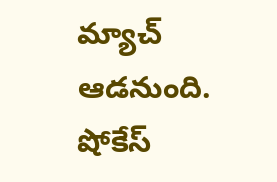మ్యాచ్ ఆడనుంది. షోకేస్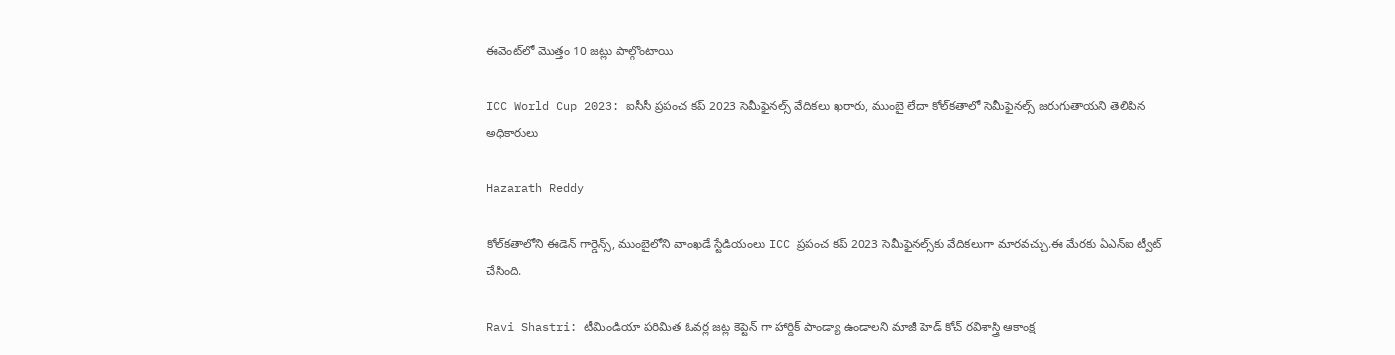ఈవెంట్‌లో మొత్తం 10 జట్లు పాల్గొంటాయి

ICC World Cup 2023: ఐసీసీ ప్రపంచ కప్ 2023 సెమీఫైనల్స్‌ వేదికలు ఖరారు, ముంబై లేదా కోల్‌కతాలో సెమీఫైనల్స్‌ జరుగుతాయని తెలిపిన అధికారులు

Hazarath Reddy

కోల్‌కతాలోని ఈడెన్ గార్డెన్స్, ముంబైలోని వాంఖడే స్టేడియంలు ICC ప్రపంచ కప్ 2023 సెమీఫైనల్స్‌కు వేదికలుగా మారవచ్చు.ఈ మేరకు ఏఎన్ఐ ట్వీట్ చేసింది.

Ravi Shastri: టీమిండియా పరిమిత ఓవర్ల జట్ల కెప్టెన్ గా హార్దిక్ పాండ్యా ఉండాలని మాజీ హెడ్ కోచ్ రవిశాస్త్రి ఆకాంక్ష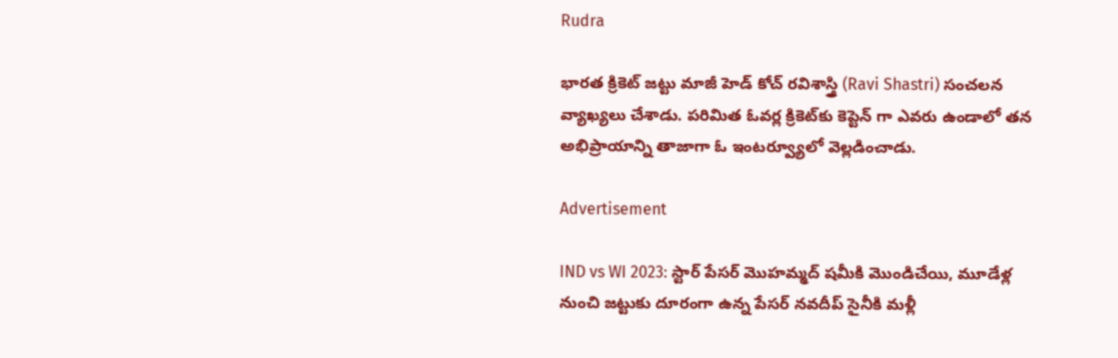Rudra

భారత క్రికెట్ జట్టు మాజీ హెడ్‍ కోచ్ రవిశాస్త్రి (Ravi Shastri) సంచలన వ్యాఖ్యలు చేశాడు. పరిమిత ఓవర్ల క్రికెట్‍కు కెప్టెన్‍ గా ఎవరు ఉండాలో తన అభిప్రాయాన్ని తాజాగా ఓ ఇంటర్వ్యూలో వెల్లడించాడు.

Advertisement

IND vs WI 2023: స్టార్ పేసర్ మొహమ్మద్ షమీకి మొండిచేయి, మూడేళ్ల నుంచి జట్టుకు దూరంగా ఉన్న పేసర్‌ నవదీప్‌ సైనీకి మళ్లీ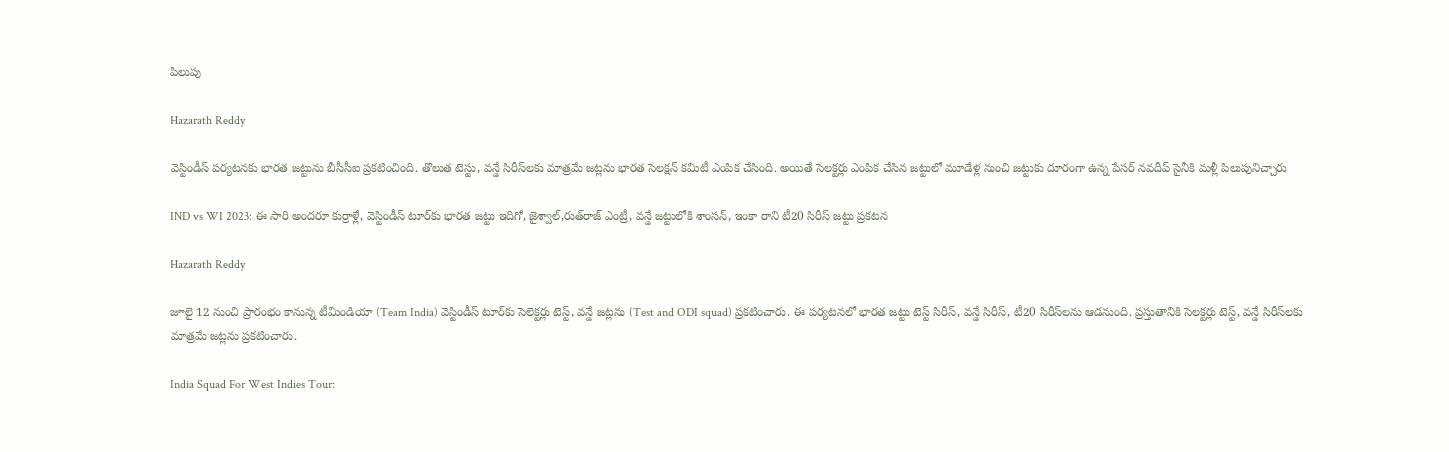పిలుపు

Hazarath Reddy

వెస్టిండీస్‌ పర్యటనకు భారత జట్టును బీసీసీఐ ప్రకటించింది. తొలుత టెస్టు, వన్డే సిరీస్‌లకు మాత్రమే జట్లను భారత సెలక్షన్‌ కమిటీ ఎంపిక చేసింది. అయితే సెలక్టర్లు ఎంపిక చేసిన జట్టులో మూడేళ్ల నుంచి జట్టుకు దూరంగా ఉన్న పేసర్‌ నవదీప్‌ సైనీకి మళ్లీ పిలుపునిచ్చారు

IND vs WI 2023: ఈ సారి అందరూ కుర్రాళ్లే, వెస్టిండీస్‌ టూర్‌కు భారత జట్టు ఇదిగో, జైశ్వాల్‌,రుత్‌రాజ్‌ ఎం‍ట్రీ, వ‌న్డే జట్టులోకి శాంస‌న్, ఇంకా రాని టీ20 సిరీస్‌ జట్టు ప్రకటన

Hazarath Reddy

జూలై 12 నుంచి ప్రారంభం కానున్న టీమిండియా (Team India) వెస్టిండీస్ టూర్‌కు సెలెక్టర్లు టెస్ట్, వన్డే జట్లను (Test and ODI squad) ప్రకటించారు. ఈ పర్యటనలో భారత జట్టు టెస్ట్‌ సిరీస్, వన్డే సిరీస్‌, టీ20 సిరీస్‌లను ఆడనుంది. ప్రస్తుతానికి సెలక్టర్లు టెస్ట్, వన్డే సిరీస్‌లకు మాత్రమే జట్లను ప్రకటించారు.

India Squad For West Indies Tour: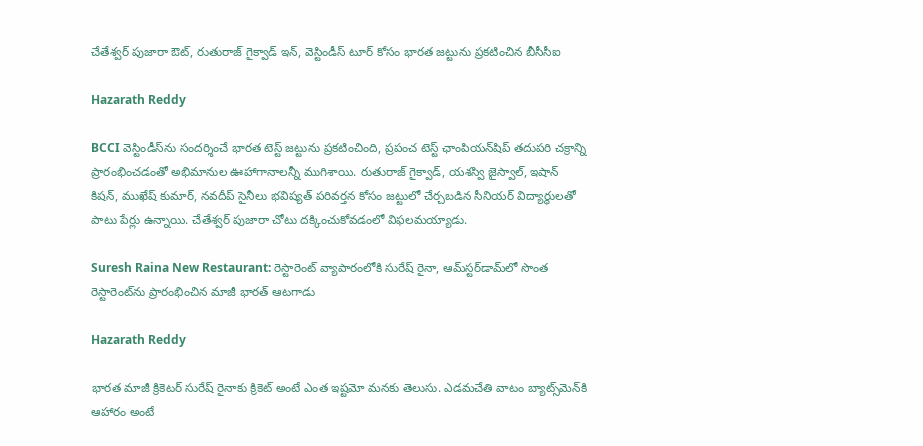చేతేశ్వర్ పుజారా ఔట్, రుతురాజ్ గైక్వాడ్ ఇన్, వెస్టిండీస్‌ టూర్ కోసం భారత జట్టును ప్రకటించిన బీసీసీఐ

Hazarath Reddy

BCCI వెస్టిండీస్‌ను సందర్శించే భారత టెస్ట్ జట్టును ప్రకటించింది, ప్రపంచ టెస్ట్ ఛాంపియన్‌షిప్ తదుపరి చక్రాన్ని ప్రారంభించడంతో అభిమానుల ఊహాగానాలన్నీ ముగిశాయి. రుతురాజ్ గైక్వాడ్, యశస్వి జైస్వాల్, ఇషాన్ కిషన్, ముఖేష్ కుమార్, నవదీప్ సైనీలు భవిష్యత్ పరివర్తన కోసం జట్టులో చేర్చబడిన సీనియర్ విద్యార్థులతో పాటు పేర్లు ఉన్నాయి. చేతేశ్వర్ పుజారా చోటు దక్కించుకోవడంలో విఫలమయ్యాడు.

Suresh Raina New Restaurant: రెస్టారెంట్ వ్యాపారంలోకి సురేష్ రైనా, ఆమ్‌స్టర్‌డామ్‌లో సొంత రెస్టారెంట్‌ను ప్రారంభించిన మాజీ భారత్ ఆటగాడు

Hazarath Reddy

భారత మాజీ క్రికెటర్ సురేష్ రైనాకు క్రికెట్ అంటే ఎంత ఇష్టమో మనకు తెలుసు. ఎడమచేతి వాటం బ్యాట్స్‌మెన్‌కి ఆహారం అంటే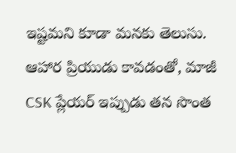ఇష్టమని కూడా మనకు తెలుసు. ఆహార ప్రియుడు కావడంతో, మాజీ CSK ప్లేయర్ ఇప్పుడు తన సొంత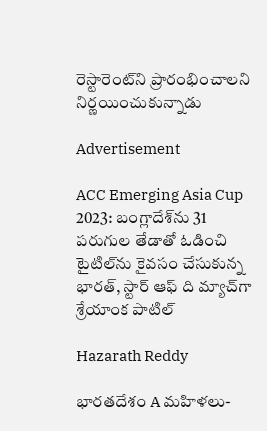రెస్టారెంట్‌ని ప్రారంభించాలని నిర్ణయించుకున్నాడు

Advertisement

ACC Emerging Asia Cup 2023: బంగ్లాదేశ్‌ను 31 పరుగుల తేడాతో ఓడించి టైటిల్‌ను కైవసం చేసుకున్న భారత్, స్టార్ ఆఫ్ ది మ్యాచ్‌గా శ్రేయాంక పాటిల్

Hazarath Reddy

భారతదేశం A మహిళలు-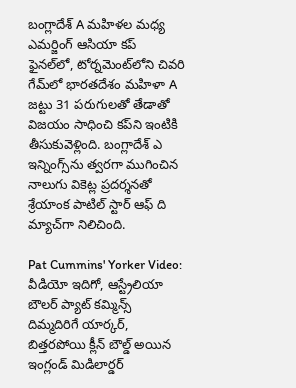బంగ్లాదేశ్ A మహిళల మధ్య ఎమర్జింగ్ ఆసియా కప్ ఫైనల్‌లో, టోర్నమెంట్‌లోని చివరి గేమ్‌లో భారతదేశం మహిళా A జట్టు 31 పరుగులతో తేడాతో విజయం సాధించి కప్‌ని ఇంటికి తీసుకువెళ్లింది. బంగ్లాదేశ్ ఎ ఇన్నింగ్స్‌ను త్వరగా ముగించిన నాలుగు వికెట్ల ప్రదర్శనతో శ్రేయాంక పాటిల్ స్టార్ ఆఫ్ ది మ్యాచ్‌గా నిలిచింది.

Pat Cummins' Yorker Video: వీడియో ఇదిగో, ఆస్ట్రేలియా బౌలర్ ప్యాట్‌ కమ్మిన్స్‌ దిమ్మదిరిగే యార్కర్, బిత్తరపోయి క్లీన్ బౌల్డ్ అయిన ఇంగ్లండ్‌ మిడిలార్డర్‌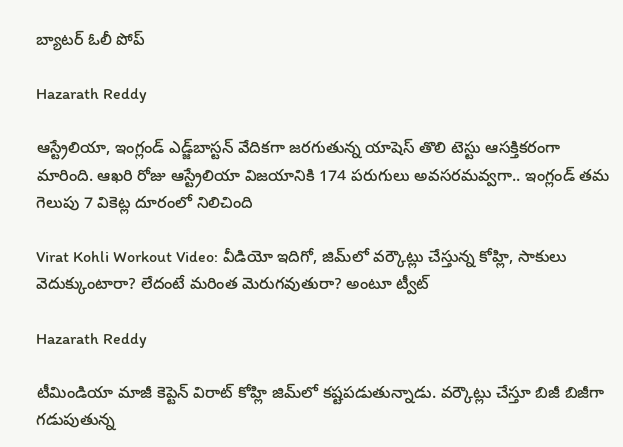బ్యాటర్‌ ఓలీ పోప్‌

Hazarath Reddy

ఆస్ట్రేలియా, ఇంగ్లండ్‌ ఎడ్జ్‌బాస్టన్‌ వేదికగా జరగుతున్న యాషెస్‌ తొలి టెస్టు ఆసక్తికరంగా మారింది. ఆఖరి రోజు ఆస్ట్రేలియా విజయానికి 174 పరుగులు అవసరమవ్వగా.. ఇంగ్లండ్‌ తమ గెలుపు 7 వికెట్ల దూరంలో నిలిచింది

Virat Kohli Workout Video: వీడియో ఇదిగో, జిమ్‌లో వర్కౌట్లు చేస్తున్న కోహ్లి, సాకులు వెదుక్కుంటారా? లేదంటే మరింత మెరుగవుతురా? అంటూ ట్వీట్

Hazarath Reddy

టీమిండియా మాజీ కెప్టెన్ విరాట్‌ కోహ్లి జిమ్‌లో కష్టపడుతున్నాడు. వర్కౌట్లు చేస్తూ బిజీ బిజీగా గడుపుతున్న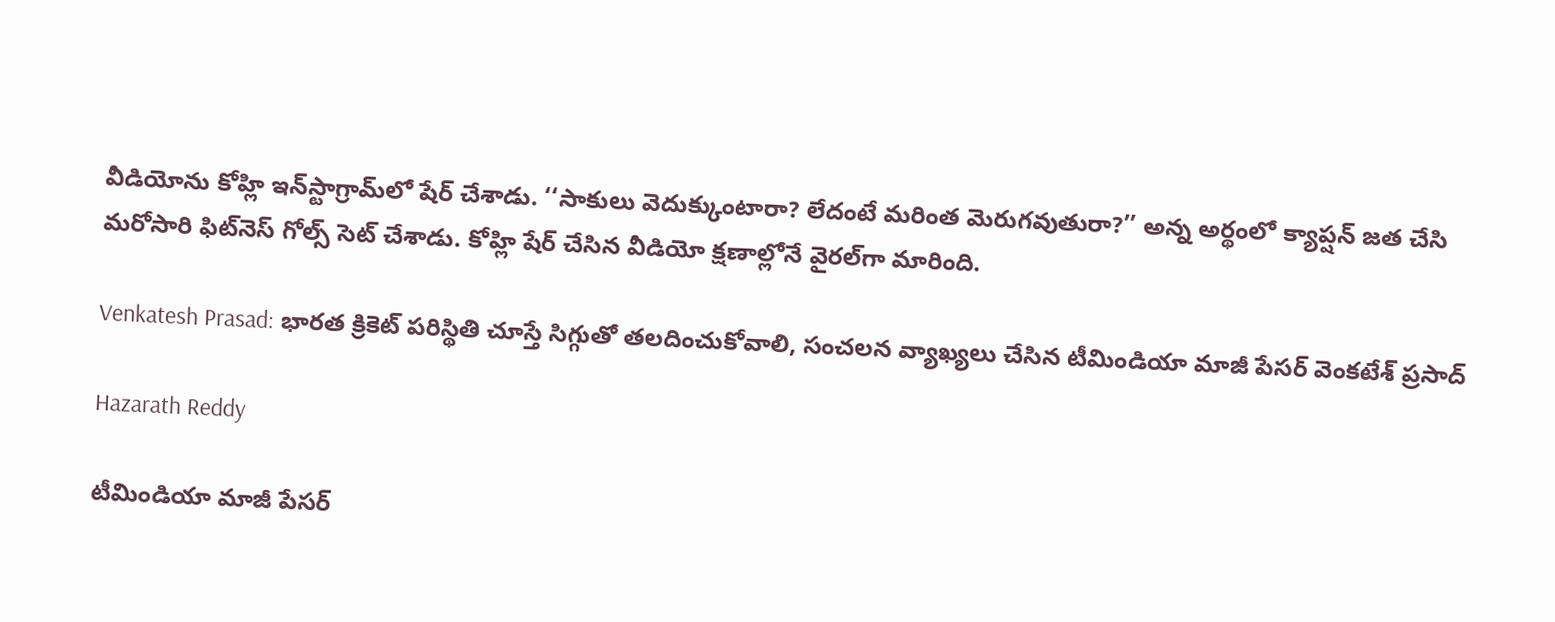వీడియోను కోహ్లి ఇన్‌స్టాగ్రామ్‌లో షేర్‌ చేశాడు. ‘‘సాకులు వెదుక్కుంటారా? లేదంటే మరింత మెరుగవుతురా?’’ అన్న అర్థంలో క్యాప్షన్‌ జత చేసి మరోసారి ఫిట్‌నెస్‌ గోల్స్‌ సెట్‌ చేశాడు. కోహ్లి షేర్‌ చేసిన వీడియో క్షణాల్లోనే వైరల్‌గా మారింది.

Venkatesh Prasad: భారత క్రికెట్‌ పరిస్థితి చూస్తే సిగ్గుతో తలదించుకోవాలి, సంచలన వ్యాఖ్యలు చేసిన టీమిండియా మాజీ పేసర్ వెంకటేశ్‌ ప్రసాద్‌

Hazarath Reddy

టీమిండియా మాజీ పేసర్‌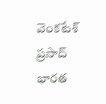వెంకటేశ్‌ ప్రసాద్‌ భారత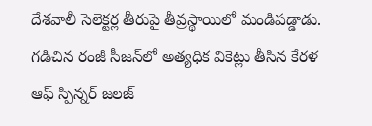దేశవాలీ సెలెక్టర్ల తీరుపై తీవ్రస్థాయిలో మండిపడ్డాడు. గడిచిన రంజీ సీజన్‌లో అత్యధిక వికెట్లు తీసిన కేరళ ఆఫ్‌ స్పిన్నర్‌ జలజ్‌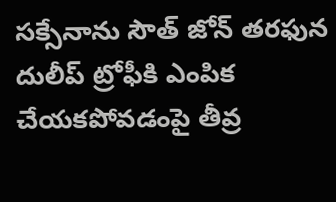సక్సేనాను సౌత్‌ జోన్‌ తరఫున దులీప్‌ ట్రోఫీకి ఎంపిక చేయకపోవడంపై తీవ్ర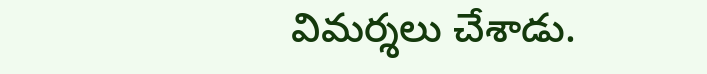విమర్శలు చేశాడు.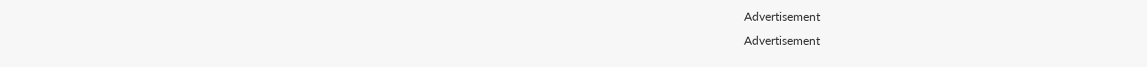Advertisement
Advertisement